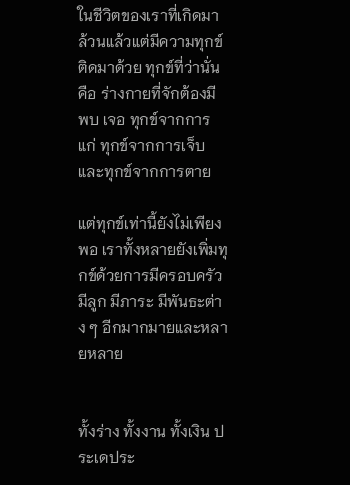ในชีวิตของเราที่เกิดมาล้วนแล้วแต่มีความทุกข์ติดมาด้วย ทุกข์ที่ว่านั่นคือ ร่างกายที่จักต้องมี พบ เจอ ทุกข์จากการแก่ ทุกข์จากการเจ็บ และทุกข์จากการตาย

แต่ทุกข์เท่านี้ยังไม่เพียงพอ เราทั้งหลายยังเพิ่มทุกข์ด้วยการมีครอบครัว มีลูก มีภาระ มีพันธะต่าง ๆ อีกมากมายและหลายหลาย


ทั้งร่าง ทั้งงาน ทั้งเงิน ประเดประ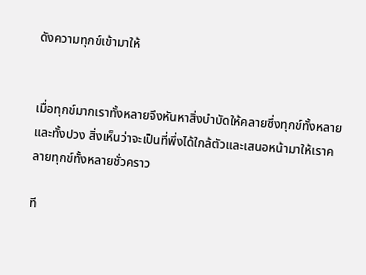ดังความทุกข์เข้ามาให้


เมื่อทุกข์มากเราทั้งหลายจึงหันหาสิ่งบำบัดให้คลายซึ่งทุกข์ทั้งหลายและทั้งปวง สิ่งเห็นว่าจะเป็นที่พึ่งได้ใกล้ตัวและเสนอหน้ามาให้เราคลายทุกข์ทั้งหลายชั่วคราว

ที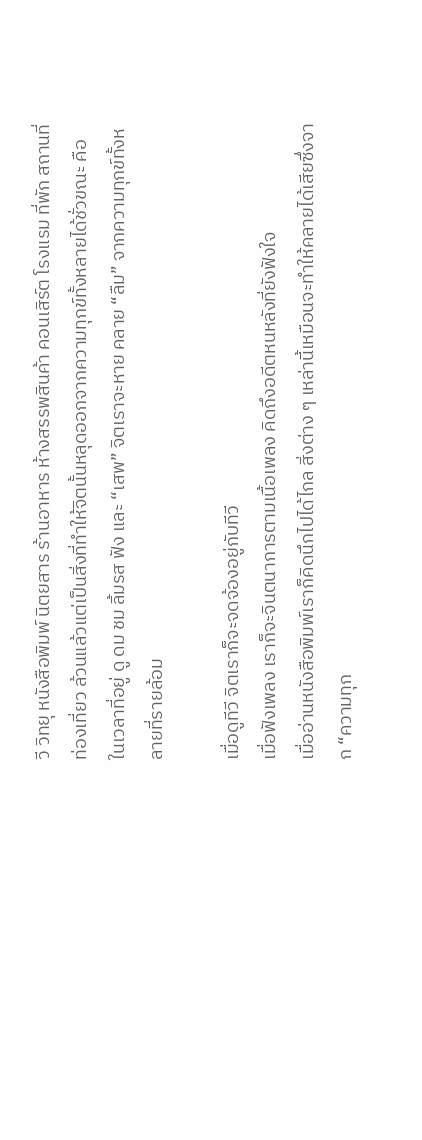วี วิทยุ หนังสือพิมพ์ นิตยสาร ร้านอาหาร ห้างสรรพสินค้า คอนเสิร์ต โรงแรม ที่พัก สถานที่ท่องเที่ยว ล้วนแล้วแต่เป็นสิ่งที่ทำให้จิตนั้นหลุดออกจากความทุกข์ทั้งหลายได้ชั่วขณะ คือ ในเวลาที่อยู่ ดู ดม ชม ลิ้มรส ฟัง และ “เสพ” จิตเราจะหาย คลาย “ลืม” จากความทุกข์ทั้งหลายที่รายล้อม

เมื่อดูทีวี จิตเราก็จะจดจ้องอยู่กับทีวี
เมื่อฟังเพลง เราก็จะจินตนาการตามเนื้อเพลง คิดถึงอดีตหนหลังที่ยังฟังใจ
เมื่ออ่านหนังสือพิมพ์เราก็คิดนึกไปได้ไกล สิ่งต่าง ๆ เหล่านี้เหมือนจะทำให้คลายได้เสียซึ่งจาก “ความทุก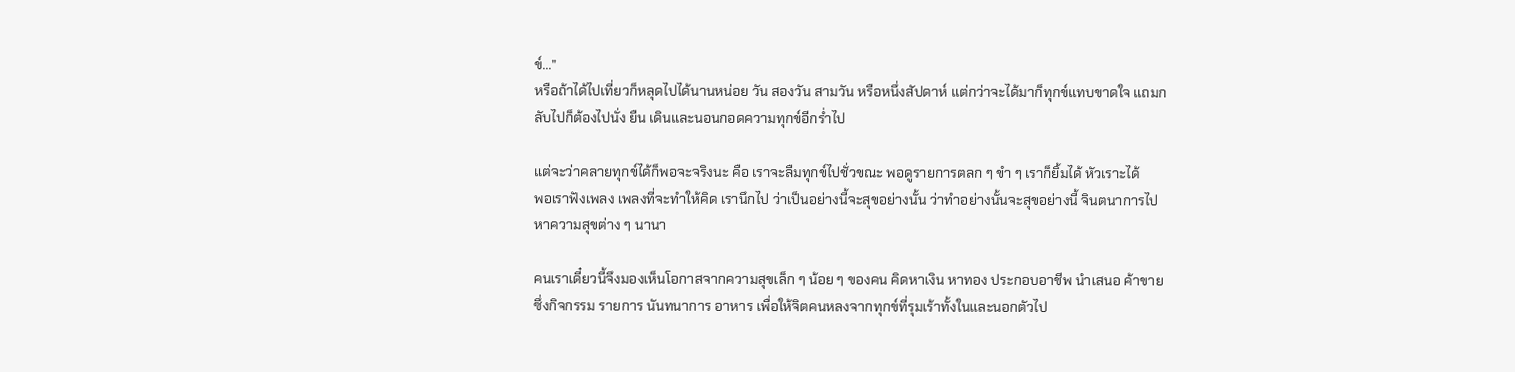ข์...”
หรือถ้าได้ไปเที่ยวก็หลุดไปได้นานหน่อย วัน สองวัน สามวัน หรือหนึ่งสัปดาห์ แต่กว่าจะได้มาก็ทุกข์แทบขาดใจ แถมกลับไปก็ต้องไปนั่ง ยืน เดินและนอนกอดความทุกข์อีกร่ำไป

แต่จะว่าคลายทุกข์ได้ก็พอจะจริงนะ คือ เราจะลืมทุกข์ไปชั่วขณะ พอดูรายการตลก ๆ ขำ ๆ เราก็ยิ้มได้ หัวเราะได้
พอเราฟังเพลง เพลงที่จะทำให้คิด เรานึกไป ว่าเป็นอย่างนี้จะสุขอย่างนั้น ว่าทำอย่างนั้นจะสุขอย่างนี้ จินตนาการไปหาความสุขต่าง ๆ นานา

คนเราเดี๋ยวนี้จึงมองเห็นโอกาสจากความสุขเล็ก ๆ น้อย ๆ ของคน คิดหาเงิน หาทอง ประกอบอาชีพ นำเสนอ ค้าขาย ซึ่งกิจกรรม รายการ นันทนาการ อาหาร เพื่อให้จิตคนหลงจากทุกข์ที่รุมเร้าทั้งในและนอกตัวไป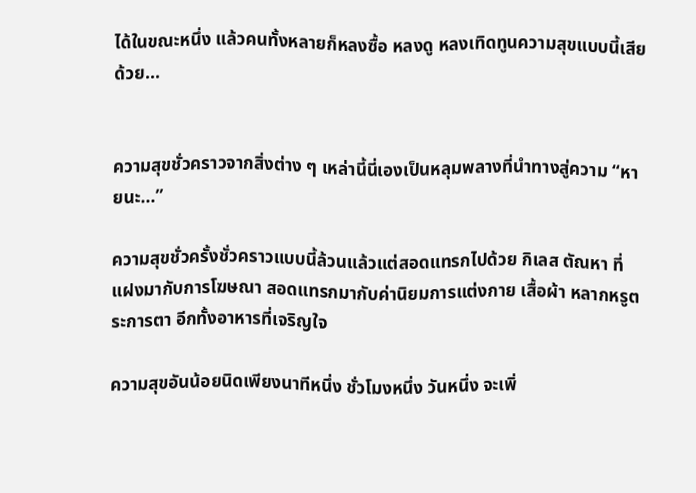ได้ในขณะหนึ่ง แล้วคนทั้งหลายก็หลงซื้อ หลงดู หลงเทิดทูนความสุขแบบนี้เสียด้วย...


ความสุขชั่วคราวจากสิ่งต่าง ๆ เหล่านี้นี่เองเป็นหลุมพลางที่นำทางสู่ความ “หายนะ...”

ความสุขชั่วครั้งชั่วคราวแบบนี้ล้วนแล้วแต่สอดแทรกไปด้วย กิเลส ตัณหา ที่แฝงมากับการโฆษณา สอดแทรกมากับค่านิยมการแต่งกาย เสื้อผ้า หลากหรูตระการตา อีกทั้งอาหารที่เจริญใจ

ความสุขอันน้อยนิดเพียงนาทีหนึ่ง ชั่วโมงหนึ่ง วันหนึ่ง จะเพิ่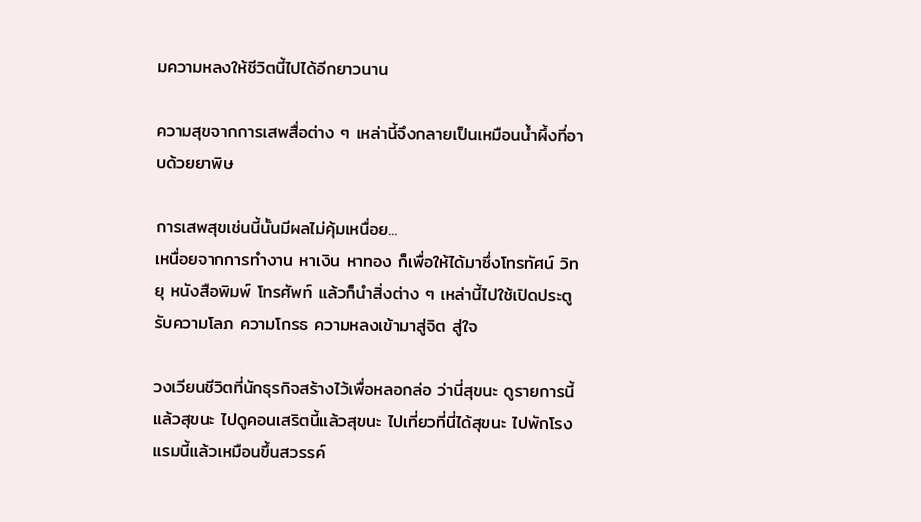มความหลงให้ชีวิตนี้ไปได้อีกยาวนาน

ความสุขจากการเสพสื่อต่าง ๆ เหล่านี้จึงกลายเป็นเหมือนน้ำผึ้งที่อาบด้วยยาพิษ

การเสพสุขเช่นนี้นั้นมีผลไม่คุ้มเหนื่อย...
เหนื่อยจากการทำงาน หาเงิน หาทอง ก็เพื่อให้ได้มาซึ่งโทรทัศน์ วิทยุ หนังสือพิมพ์ โทรศัพท์ แล้วก็นำสิ่งต่าง ๆ เหล่านี้ไปใช้เปิดประตูรับความโลภ ความโกรธ ความหลงเข้ามาสู่จิต สู่ใจ

วงเวียนชีวิตที่นักธุรกิจสร้างไว้เพื่อหลอกล่อ ว่านี่สุขนะ ดูรายการนี้แล้วสุขนะ ไปดูคอนเสริตนี้แล้วสุขนะ ไปเที่ยวที่นี่ได้สุขนะ ไปพักโรงแรมนี้แล้วเหมือนขึ้นสวรรค์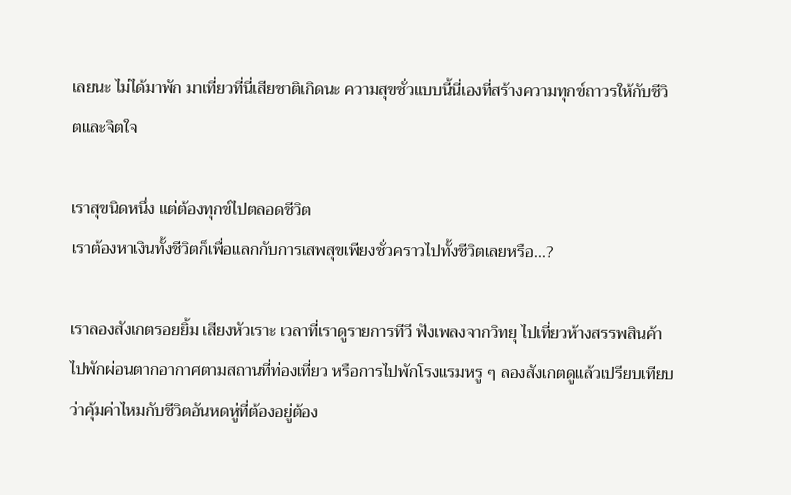เลยนะ ไม่ได้มาพัก มาเที่ยวที่นี่เสียชาติเกิดนะ ความสุขชั่วแบบนี้นี่เองที่สร้างความทุกข์ถาวรให้กับชีวิตและจิตใจ

เราสุขนิดหนึ่ง แต่ต้องทุกข์ไปตลอดชีวิต
เราต้องหาเงินทั้งชีวิตก็เพื่อแลกกับการเสพสุขเพียงชั่วคราวไปทั้งชีวิตเลยหรือ...?

เราลองสังเกตรอยยิ้ม เสียงหัวเราะ เวลาที่เราดูรายการทีวี ฟังเพลงจากวิทยุ ไปเที่ยวห้างสรรพสินค้า ไปพักผ่อนตากอากาศตามสถานที่ท่องเที่ยว หรือการไปพักโรงแรมหรู ๆ ลองสังเกตดูแล้วเปรียบเทียบว่าคุ้มค่าไหมกับชีวิตอันหดหู่ที่ต้องอยู่ต้อง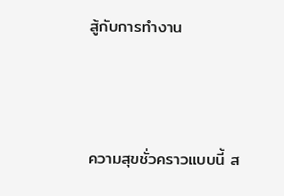สู้กับการทำงาน



ความสุขชั่วคราวแบบนี้ ส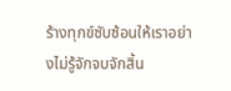ร้างทุกข์ซับซ้อนให้เราอย่างไม่รู้จักจบจักสิ้น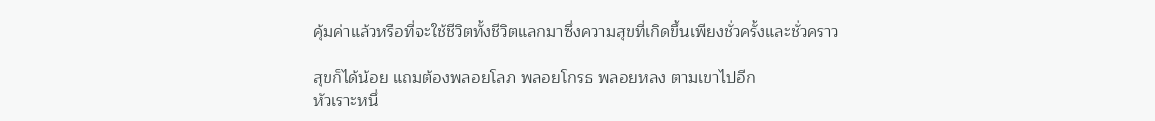คุ้มค่าแล้วหรือที่จะใช้ชีวิตทั้งชีวิตแลกมาซึ่งความสุขที่เกิดขึ้นเพียงชั่วครั้งและชั่วคราว

สุขก็ได้น้อย แถมต้องพลอยโลภ พลอยโกรธ พลอยหลง ตามเขาไปอีก
หัวเราะหนึ่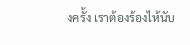งครั้ง เราต้องร้องไห้นับ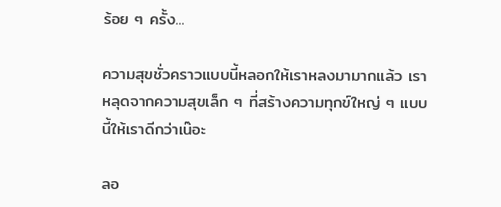ร้อย ๆ ครั้ง...

ความสุขชั่วคราวแบบนี้หลอกให้เราหลงมามากแล้ว เราหลุดจากความสุขเล็ก ๆ ที่สร้างความทุกข์ใหญ่ ๆ แบบนี้ให้เราดีกว่าเน๊อะ

ลอ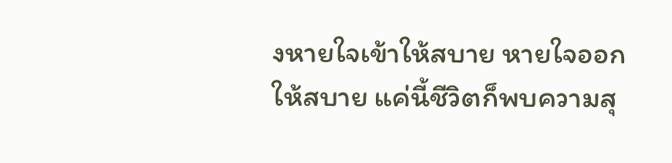งหายใจเข้าให้สบาย หายใจออกให้สบาย แค่นี้ชีวิตก็พบความสุ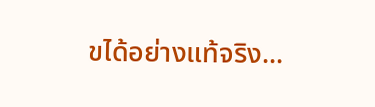ขได้อย่างแท้จริง...